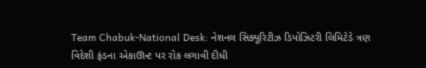Team Chabuk-National Desk: નેશનલ સિક્યૂરિટીઝ ડિપોઝિટરી લિમિટેડે ત્રણ વિદેશી ફંડના એકાઊન્ટ પર રોક લગાવી દીધી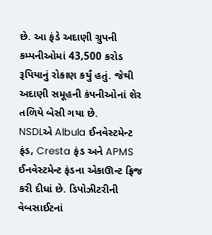છે. આ ફંડે અદાણી ગ્રુપની કમ્પનીઓમાં 43,500 કરોડ રૂપિયાનું રોકાણ કર્યું હતું. જેથી અદાણી સમૂહની કંપનીઓનાં શેર તળિયે બેસી ગયા છે.
NSDLએ Albula ઈનવેસ્ટમેન્ટ ફંડ, Cresta ફંડ અને APMS ઈનવેસ્ટમેન્ટ ફંડના એકાઊન્ટ ફ્રિજ કરી દીધાં છે. ડિપોઝીટરીની વેબસાઈટનાં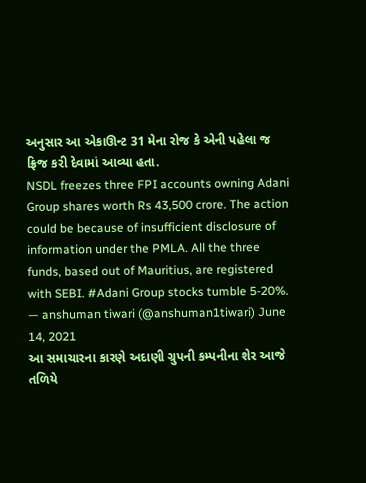અનુસાર આ એકાઊન્ટ 31 મેના રોજ કે એની પહેલા જ ફ્રિજ કરી દેવામાં આવ્યા હતા.
NSDL freezes three FPI accounts owning Adani Group shares worth Rs 43,500 crore. The action could be because of insufficient disclosure of information under the PMLA. All the three funds, based out of Mauritius, are registered with SEBI. #Adani Group stocks tumble 5-20%.
— anshuman tiwari (@anshuman1tiwari) June 14, 2021
આ સમાચારના કારણે અદાણી ગ્રુપની કમ્પનીના શેર આજે તળિયે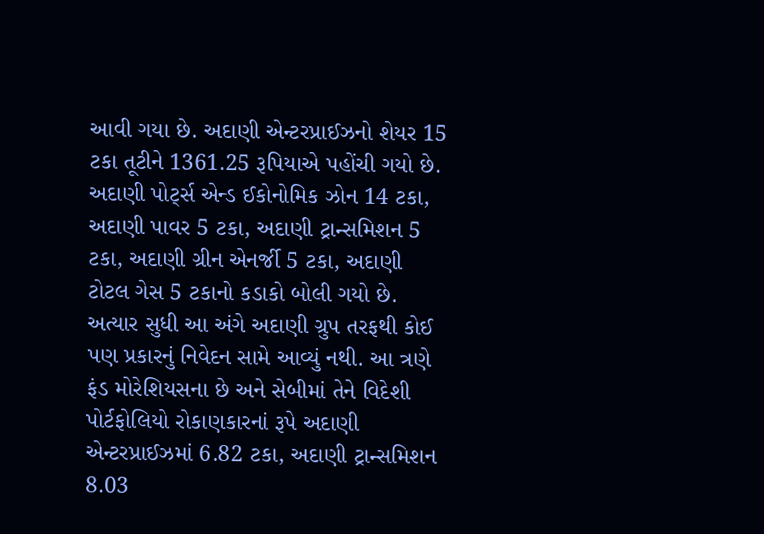આવી ગયા છે. અદાણી એન્ટરપ્રાઈઝનો શેયર 15 ટકા તૂટીને 1361.25 રૂપિયાએ પહોંચી ગયો છે. અદાણી પોર્ટ્સ એન્ડ ઈકોનોમિક ઝોન 14 ટકા, અદાણી પાવર 5 ટકા, અદાણી ટ્રાન્સમિશન 5 ટકા, અદાણી ગ્રીન એનર્જી 5 ટકા, અદાણી ટોટલ ગેસ 5 ટકાનો કડાકો બોલી ગયો છે.
અત્યાર સુધી આ અંગે અદાણી ગ્રુપ તરફથી કોઈ પણ પ્રકારનું નિવેદન સામે આવ્યું નથી. આ ત્રણે ફંડ મોરેશિયસના છે અને સેબીમાં તેને વિદેશી પોર્ટફોલિયો રોકાણકારનાં રૂપે અદાણી એન્ટરપ્રાઈઝમાં 6.82 ટકા, અદાણી ટ્રાન્સમિશન 8.03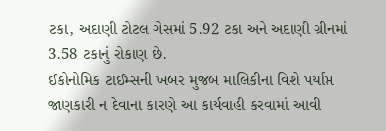ટકા, અદાણી ટોટલ ગેસમાં 5.92 ટકા અને અદાણી ગ્રીનમાં 3.58 ટકાનું રોકાણ છે.
ઈકોનોમિક ટાઈમ્સની ખબર મુજબ માલિકીના વિશે પર્યાપ્ત જાણકારી ન દેવાના કારણે આ કાર્યવાહી કરવામાં આવી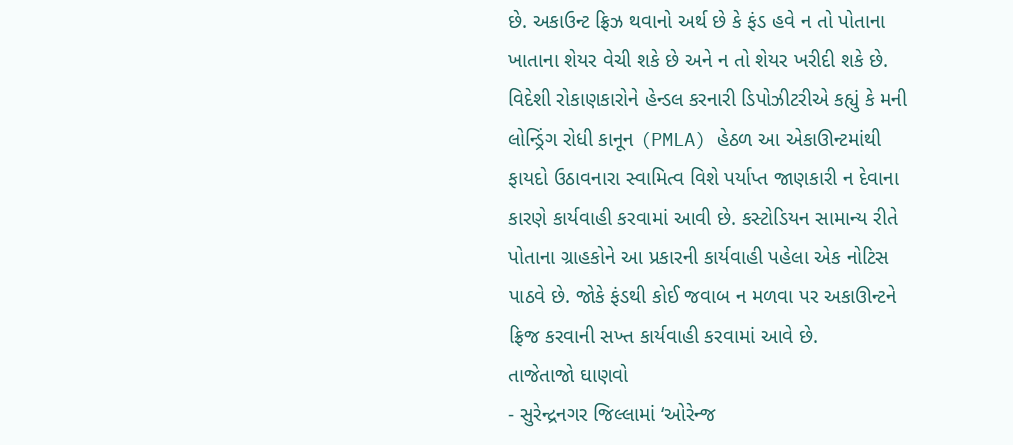છે. અકાઉન્ટ ફ્રિઝ થવાનો અર્થ છે કે ફંડ હવે ન તો પોતાના ખાતાના શેયર વેચી શકે છે અને ન તો શેયર ખરીદી શકે છે. વિદેશી રોકાણકારોને હેન્ડલ કરનારી ડિપોઝીટરીએ કહ્યું કે મની લોન્ડ્રિંગ રોધી કાનૂન (PMLA) હેઠળ આ એકાઊન્ટમાંથી ફાયદો ઉઠાવનારા સ્વામિત્વ વિશે પર્યાપ્ત જાણકારી ન દેવાના કારણે કાર્યવાહી કરવામાં આવી છે. કસ્ટોડિયન સામાન્ય રીતે પોતાના ગ્રાહકોને આ પ્રકારની કાર્યવાહી પહેલા એક નોટિસ પાઠવે છે. જોકે ફંડથી કોઈ જવાબ ન મળવા પર અકાઊન્ટને ફ્રિજ કરવાની સખ્ત કાર્યવાહી કરવામાં આવે છે.
તાજેતાજો ઘાણવો
- સુરેન્દ્રનગર જિલ્લામાં ‘ઓરેન્જ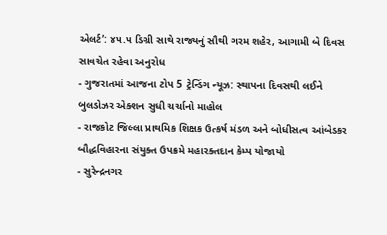એલર્ટ’: ૪૫.૫ ડિગ્રી સાથે રાજ્યનું સૌથી ગરમ શહેર, આગામી બે દિવસ સાવચેત રહેવા અનુરોધ
- ગુજરાતમાં આજના ટોપ 5 ટ્રેન્ડિંગ ન્યૂઝ: સ્થાપના દિવસથી લઈને બુલડોઝર એક્શન સુધી ચર્ચાનો માહોલ
- રાજકોટ જિલ્લા પ્રાથમિક શિક્ષક ઉત્કર્ષ મંડળ અને બોધીસત્વ આંબેડકર બૌદ્ધવિહારના સંયુક્ત ઉપક્રમે મહારક્તદાન કેમ્પ યોજાયો
- સુરેન્દ્રનગર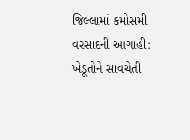જિલ્લામાં કમોસમી વરસાદની આગાહી: ખેડૂતોને સાવચેતી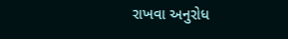રાખવા અનુરોધ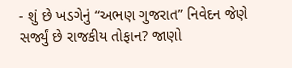- શું છે ખડગેનું “અભણ ગુજરાત” નિવેદન જેણે સર્જ્યું છે રાજકીય તોફાન? જાણો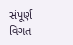સંપૂર્ણ વિગત